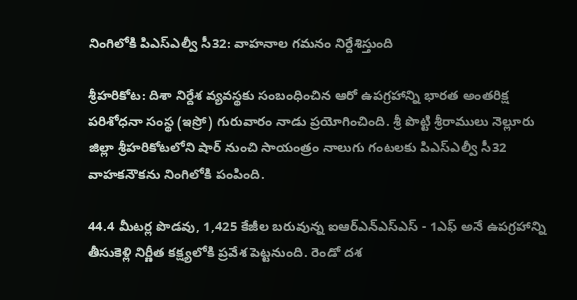నింగిలోకి పిఎస్ఎల్వీ సీ32: వాహనాల గమనం నిర్దేశిస్తుంది

శ్రీహరికోట: దిశా నిర్దేశ వ్యవస్థకు సంబంధించిన ఆరో ఉపగ్రహాన్ని భారత అంతరిక్ష పరిశోధనా సంస్థ (ఇస్రో) గురువారం నాడు ప్రయోగించింది. శ్రీ పొట్టి శ్రీరాములు నెల్లూరు జిల్లా శ్రీహరికోటలోని షార్ నుంచి సాయంత్రం నాలుగు గంటలకు పిఎస్ఎల్వీ సీ32 వాహకనౌకను నింగిలోకి పంపింది.

44.4 మీటర్ల పొడవు, 1,425 కేజీల బరువున్న ఐఆర్‌ఎన్‌ఎస్‌ఎస్ - 1ఎఫ్‌ అనే ఉపగ్రహాన్ని తీసుకెళ్లి నిర్ణీత కక్ష్యలోకి ప్రవేశ పెట్టనుంది. రెండో దశ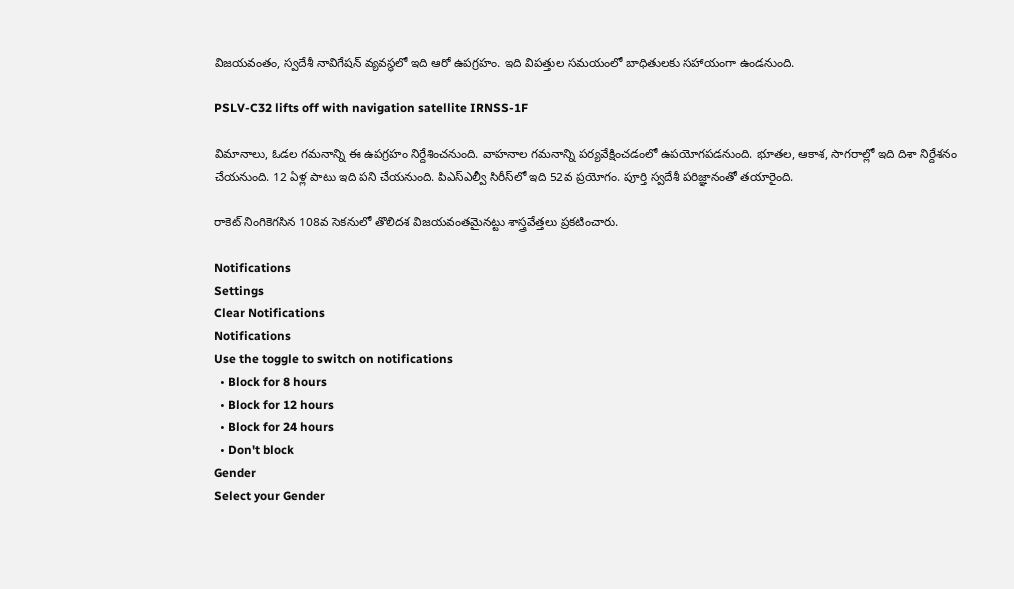విజయవంతం, స్వదేశీ నావిగేషన్ వ్యవస్థలో ఇది ఆరో ఉపగ్రహం. ఇది విపత్తుల సమయంలో బాధితులకు సహాయంగా ఉండనుంది.

PSLV-C32 lifts off with navigation satellite IRNSS-1F

విమానాలు, ఓడల గమనాన్ని ఈ ఉపగ్రహం నిర్దేశించనుంది. వాహనాల గమనాన్ని పర్యవేక్షించడంలో ఉపయోగపడనుంది. భూతల, ఆకాశ, సాగరాల్లో ఇది దిశా నిర్దేశనం చేయనుంది. 12 ఏళ్ల పాటు ఇది పని చేయనుంది. పిఎస్ఎల్వీ సిరీస్‌లో ఇది 52వ ప్రయోగం. పూర్తి స్వదేశీ పరిజ్ఞానంతో తయారైంది.

రాకెట్ నింగికెగసిన 108వ సెకనులో తొలిదశ విజయవంతమైనట్టు శాస్త్రవేత్తలు ప్రకటించారు.

Notifications
Settings
Clear Notifications
Notifications
Use the toggle to switch on notifications
  • Block for 8 hours
  • Block for 12 hours
  • Block for 24 hours
  • Don't block
Gender
Select your Gender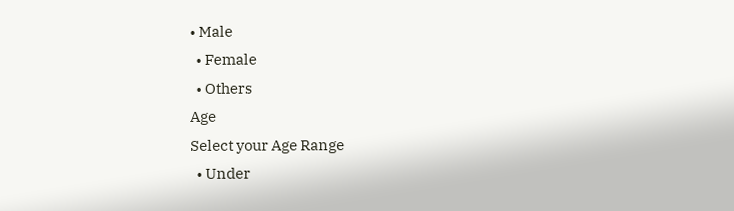• Male
  • Female
  • Others
Age
Select your Age Range
  • Under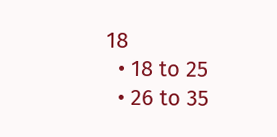18
  • 18 to 25
  • 26 to 35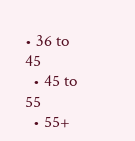• 36 to 45
  • 45 to 55
  • 55+